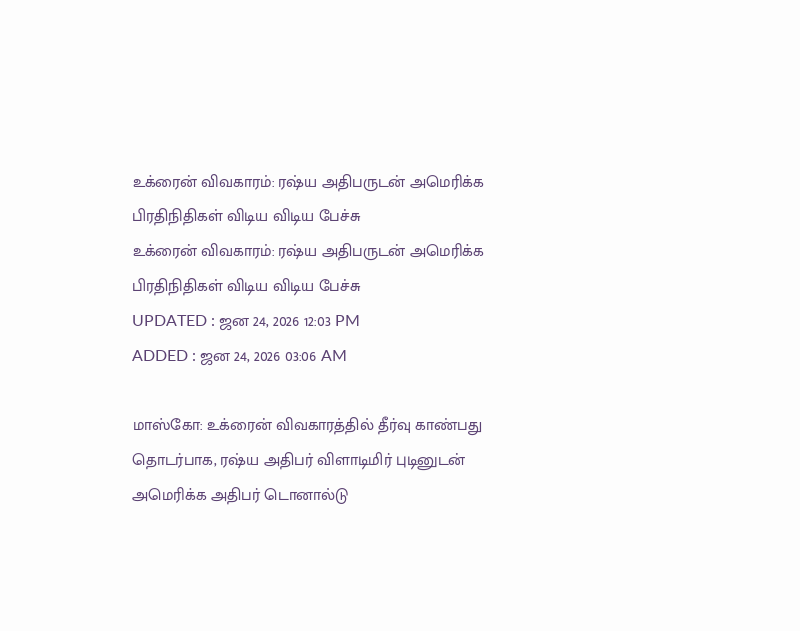உக்ரைன் விவகாரம்: ரஷ்ய அதிபருடன் அமெரிக்க பிரதிநிதிகள் விடிய விடிய பேச்சு
உக்ரைன் விவகாரம்: ரஷ்ய அதிபருடன் அமெரிக்க பிரதிநிதிகள் விடிய விடிய பேச்சு
UPDATED : ஜன 24, 2026 12:03 PM
ADDED : ஜன 24, 2026 03:06 AM

மாஸ்கோ: உக்ரைன் விவகாரத்தில் தீர்வு காண்பது தொடர்பாக, ரஷ்ய அதிபர் விளாடிமிர் புடினுடன் அமெரிக்க அதிபர் டொனால்டு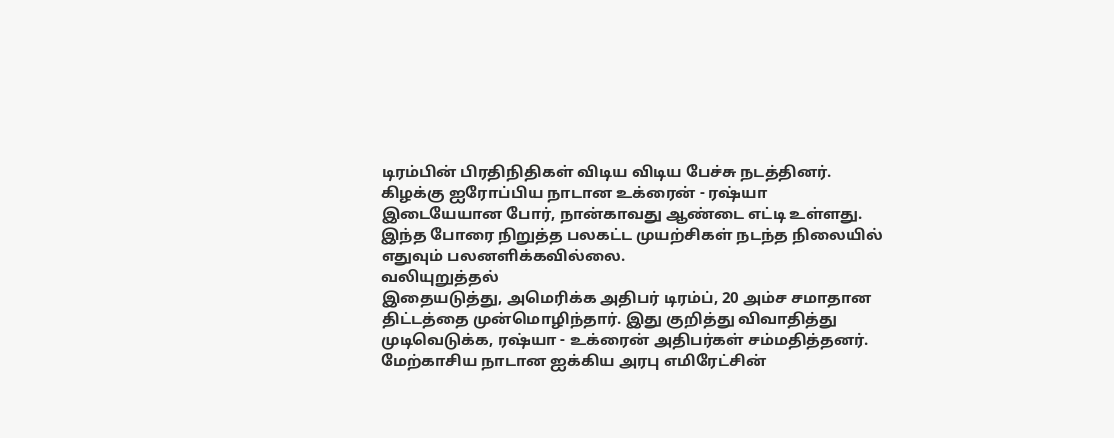டிரம்பின் பிரதிநிதிகள் விடிய விடிய பேச்சு நடத்தினர்.
கிழக்கு ஐரோப்பிய நாடான உக்ரைன் - ரஷ்யா இடையேயான போர், நான்காவது ஆண்டை எட்டி உள்ளது. இந்த போரை நிறுத்த பலகட்ட முயற்சிகள் நடந்த நிலையில் எதுவும் பலனளிக்கவில்லை.
வலியுறுத்தல்
இதையடுத்து, அமெரிக்க அதிபர் டிரம்ப், 20 அம்ச சமாதான திட்டத்தை முன்மொழிந்தார். இது குறித்து விவாதித்து முடிவெடுக்க, ரஷ்யா - உக்ரைன் அதிபர்கள் சம்மதித்தனர்.
மேற்காசிய நாடான ஐக்கிய அரபு எமிரேட்சின்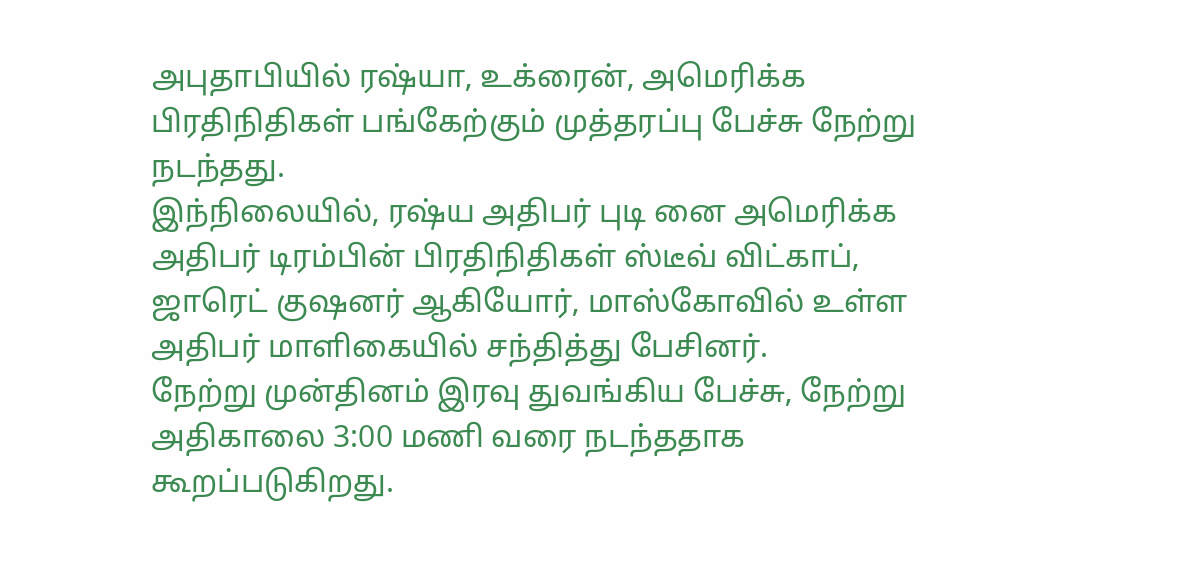அபுதாபியில் ரஷ்யா, உக்ரைன், அமெரிக்க பிரதிநிதிகள் பங்கேற்கும் முத்தரப்பு பேச்சு நேற்று நடந்தது.
இந்நிலையில், ரஷ்ய அதிபர் புடி னை அமெரிக்க அதிபர் டிரம்பின் பிரதிநிதிகள் ஸ்டீவ் விட்காப், ஜாரெட் குஷனர் ஆகியோர், மாஸ்கோவில் உள்ள அதிபர் மாளிகையில் சந்தித்து பேசினர்.
நேற்று முன்தினம் இரவு துவங்கிய பேச்சு, நேற்று அதிகாலை 3:00 மணி வரை நடந்ததாக கூறப்படுகிறது.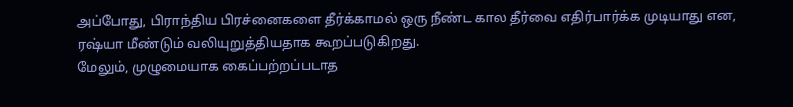அப்போது, பிராந்திய பிரச்னைகளை தீர்க்காமல் ஒரு நீண்ட கால தீர்வை எதிர்பார்க்க முடியாது என, ரஷ்யா மீண்டும் வலியுறுத்தியதாக கூறப்படுகிறது.
மேலும், முழுமையாக கைப்பற்றப்படாத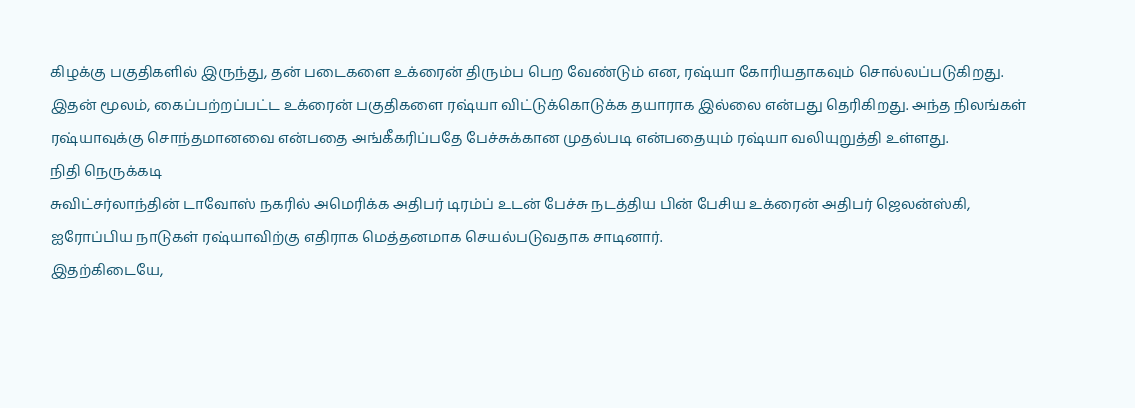கிழக்கு பகுதிகளில் இருந்து, தன் படைகளை உக்ரைன் திரும்ப பெற வேண்டும் என, ரஷ்யா கோரியதாகவும் சொல்லப்படுகிறது.
இதன் மூலம், கைப்பற்றப்பட்ட உக்ரைன் பகுதிகளை ரஷ்யா விட்டுக்கொடுக்க தயாராக இல்லை என்பது தெரிகிறது. அந்த நிலங்கள் ரஷ்யாவுக்கு சொந்தமானவை என்பதை அங்கீகரிப்பதே பேச்சுக்கான முதல்படி என்பதையும் ரஷ்யா வலியுறுத்தி உள்ளது.
நிதி நெருக்கடி
சுவிட்சர்லாந்தின் டாவோஸ் நகரில் அமெரிக்க அதிபர் டிரம்ப் உடன் பேச்சு நடத்திய பின் பேசிய உக்ரைன் அதிபர் ஜெலன்ஸ்கி, ஐரோப்பிய நாடுகள் ரஷ்யாவிற்கு எதிராக மெத்தனமாக செயல்படுவதாக சாடினார்.
இதற்கிடையே,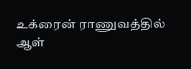உக்ரைன் ராணுவத்தில் ஆள்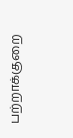பற்றாக்குறை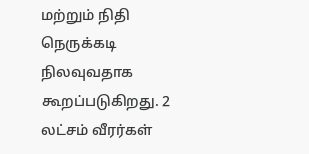மற்றும் நிதி நெருக்கடி நிலவுவதாக கூறப்படுகிறது. 2 லட்சம் வீரர்கள்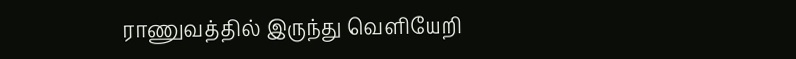ராணுவத்தில் இருந்து வெளியேறி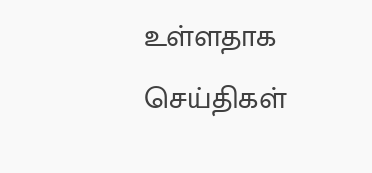உள்ளதாக செய்திகள்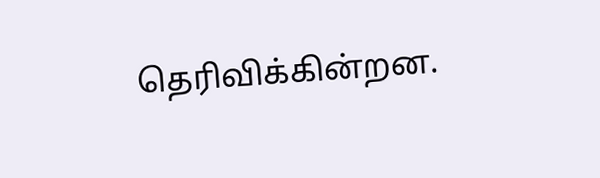தெரிவிக்கின்றன.